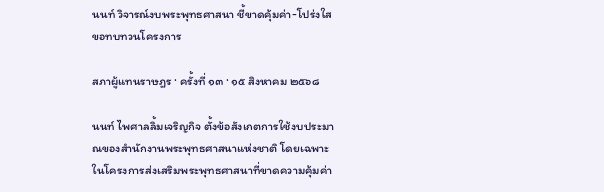นนท์ วิจารณ์งบพระพุทธศาสนา ชี้ขาดคุ้มค่า-โปร่งใส ขอทบทวนโครงการ

สภาผู้แทนราษฎร · ครั้งที่ ๑๓ · ๑๕ สิงหาคม ๒๕๖๘

นนท์ ไพศาลลิ้มเจริญกิจ ตั้งข้อสังเกตการใช้งบประมาณของสำนักงานพระพุทธศาสนาแห่งชาติ โดยเฉพาะในโครงการส่งเสริมพระพุทธศาสนาที่ขาดความคุ้มค่า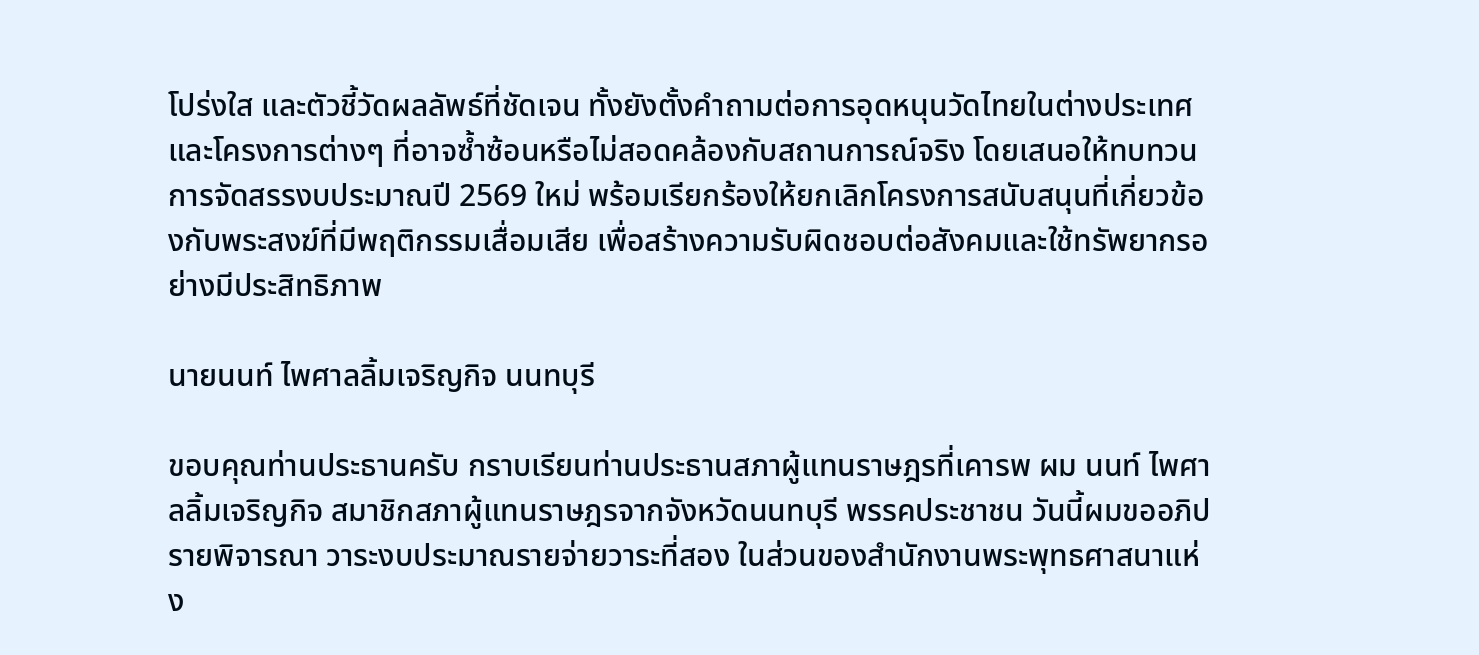โปร่งใส และตัวชี้วัดผลลัพธ์ที่ชัดเจน ทั้งยังตั้งคำถามต่อการอุดหนุนวัดไทยในต่างประเทศและโครงการต่างๆ ที่อาจซ้ำซ้อนหรือไม่สอดคล้องกับสถานการณ์จริง โดยเสนอให้ทบทวนการจัดสรรงบประมาณปี 2569 ใหม่ พร้อมเรียกร้องให้ยกเลิกโครงการสนับสนุนที่เกี่ยวข้องกับพระสงฆ์ที่มีพฤติกรรมเสื่อมเสีย เพื่อสร้างความรับผิดชอบต่อสังคมและใช้ทรัพยากรอย่างมีประสิทธิภาพ

นายนนท์ ไพศาลลิ้มเจริญกิจ นนทบุรี

ขอบคุณท่านประธานครับ กราบเรียนท่านประธานสภาผู้แทนราษฎรที่เคารพ ผม นนท์ ไพศาลลิ้มเจริญกิจ สมาชิกสภาผู้แทนราษฎรจากจังหวัดนนทบุรี พรรคประชาชน วันนี้ผมขออภิปรายพิจารณา วาระงบประมาณรายจ่ายวาระที่สอง ในส่วนของสำนักงานพระพุทธศาสนาแห่ง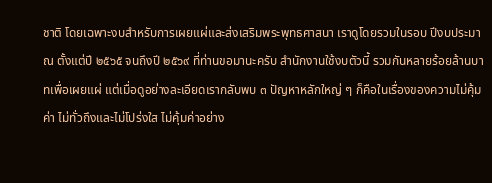ชาติ โดยเฉพาะงบสำหรับการเผยแผ่และส่งเสริมพระพุทธศาสนา เราดูโดยรวมในรอบ ปีงบประมาณ ตั้งแต่ปี ๒๕๖๕ จนถึงปี ๒๕๖๙ ที่ท่านขอมานะครับ สำนักงานใช้งบตัวนี้ รวมกันหลายร้อยล้านบาทเพื่อเผยแผ่ แต่เมื่อดูอย่างละเอียดเรากลับพบ ๓ ปัญหาหลักใหญ่ ๆ ก็คือในเรื่องของความไม่คุ้มค่า ไม่ทั่วถึงและไม่โปร่งใส ไม่คุ้มค่าอย่าง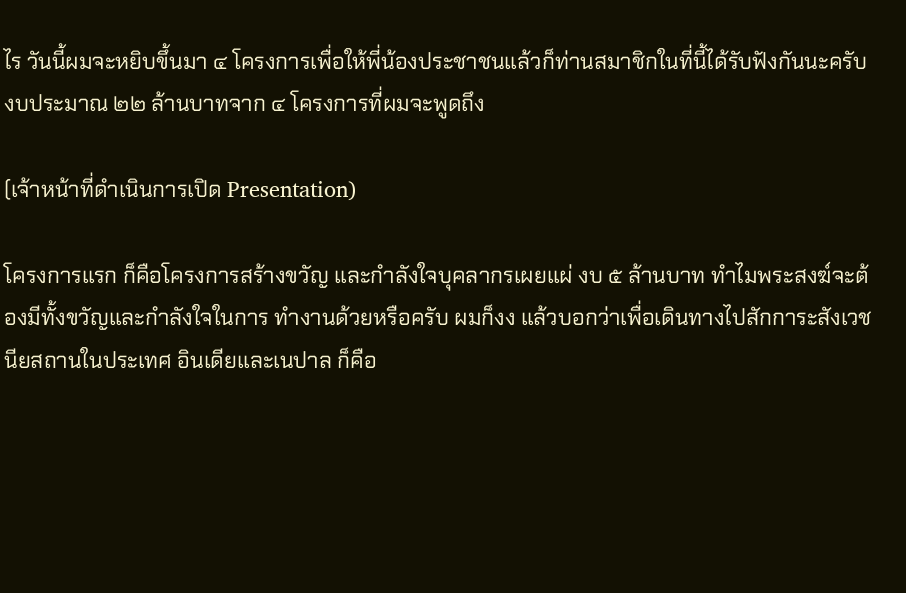ไร วันนี้ผมจะหยิบขึ้นมา ๔ โครงการเพื่อให้พี่น้องประชาชนแล้วก็ท่านสมาชิกในที่นี้ได้รับฟังกันนะครับ งบประมาณ ๒๒ ล้านบาทจาก ๔ โครงการที่ผมจะพูดถึง

(เจ้าหน้าที่ดำเนินการเปิด Presentation)

โครงการแรก ก็คือโครงการสร้างขวัญ และกำลังใจบุคลากรเผยแผ่ งบ ๕ ล้านบาท ทำไมพระสงฆ์จะต้องมีทั้งขวัญและกำลังใจในการ ทำงานด้วยหรือครับ ผมก็งง แล้วบอกว่าเพื่อเดินทางไปสักการะสังเวชนียสถานในประเทศ อินเดียและเนปาล ก็คือ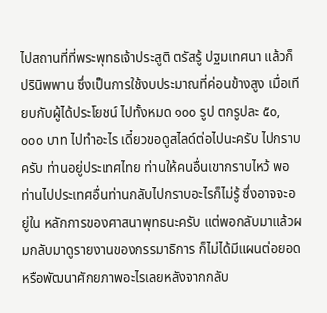ไปสถานที่ที่พระพุทธเจ้าประสูติ ตรัสรู้ ปฐมเทศนา แล้วก็ปรินิพพาน ซึ่งเป็นการใช้งบประมาณที่ค่อนข้างสูง เมื่อเทียบกับผู้ได้ประโยชน์ ไปทั้งหมด ๑๐๐ รูป ตกรูปละ ๕๐,๐๐๐ บาท ไปทำอะไร เดี๋ยวขอดูสไลด์ต่อไปนะครับ ไปกราบครับ ท่านอยู่ประเทศไทย ท่านให้คนอื่นเขากราบไหว้ พอท่านไปประเทศอื่นท่านกลับไปกราบอะไรก็ไม่รู้ ซึ่งอาจจะอยู่ใน หลักการของศาสนาพุทธนะครับ แต่พอกลับมาแล้วผมกลับมาดูรายงานของกรรมาธิการ ก็ไม่ได้มีแผนต่อยอดหรือพัฒนาศักยภาพอะไรเลยหลังจากกลับ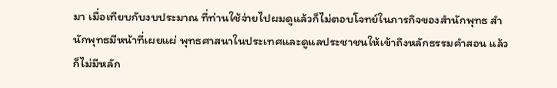มา เมื่อเทียบกับงบประมาณ ที่ท่านใช้จ่ายไปผมดูแล้วก็ไม่ตอบโจทย์ในภารกิจของสำนักพุทธ สำนักพุทธมีหน้าที่เผยแผ่ พุทธศาสนาในประเทศและดูแลประชาชนให้เข้าถึงหลักธรรมคำสอน แล้วก็ไม่มีหลัก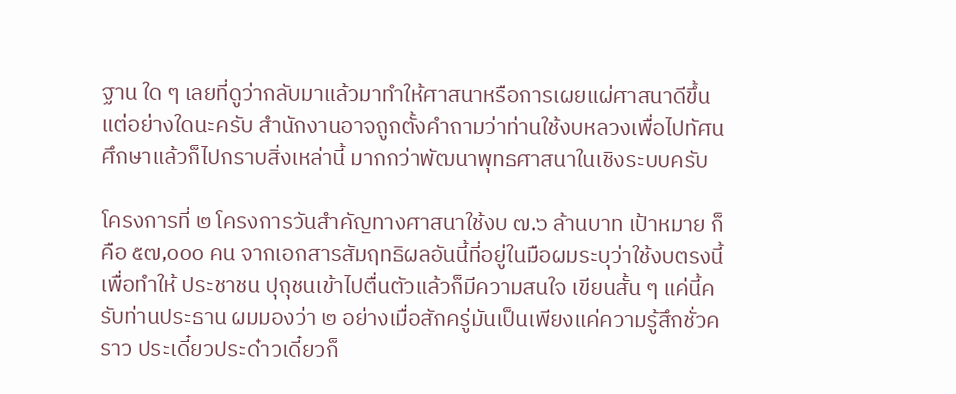ฐาน ใด ๆ เลยที่ดูว่ากลับมาแล้วมาทำให้ศาสนาหรือการเผยแผ่ศาสนาดีขึ้นแต่อย่างใดนะครับ สำนักงานอาจถูกตั้งคำถามว่าท่านใช้งบหลวงเพื่อไปทัศนศึกษาแล้วก็ไปกราบสิ่งเหล่านี้ มากกว่าพัฒนาพุทธศาสนาในเชิงระบบครับ

โครงการที่ ๒ โครงการวันสำคัญทางศาสนาใช้งบ ๗.๖ ล้านบาท เป้าหมาย ก็คือ ๕๗,๐๐๐ คน จากเอกสารสัมฤทธิผลอันนี้ที่อยู่ในมือผมระบุว่าใช้งบตรงนี้เพื่อทำให้ ประชาชน ปุถุชนเข้าไปตื่นตัวแล้วก็มีความสนใจ เขียนสั้น ๆ แค่นี้ครับท่านประธาน ผมมองว่า ๒ อย่างเมื่อสักครู่มันเป็นเพียงแค่ความรู้สึกชั่วคราว ประเดี๋ยวประด๋าวเดี๋ยวก็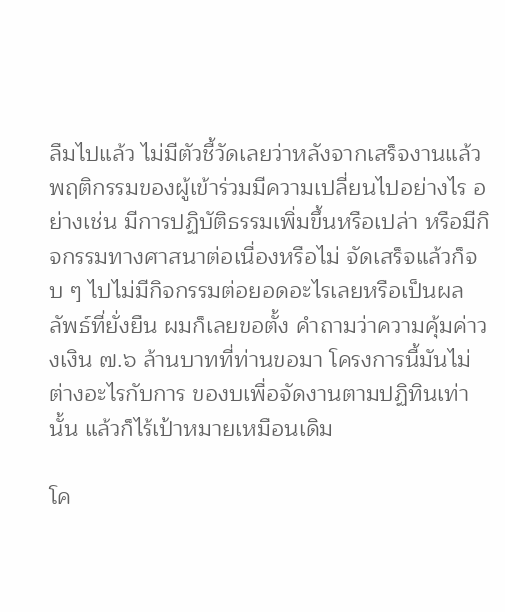ลืมไปแล้ว ไม่มีตัวชี้วัดเลยว่าหลังจากเสร็จงานแล้วพฤติกรรมของผู้เข้าร่วมมีความเปลี่ยนไปอย่างไร อย่างเช่น มีการปฏิบัติธรรมเพิ่มขึ้นหรือเปล่า หรือมีกิจกรรมทางศาสนาต่อเนื่องหรือไม่ จัดเสร็จแล้วก็จบ ๆ ไปไม่มีกิจกรรมต่อยอดอะไรเลยหรือเป็นผลลัพธ์ที่ยั่งยืน ผมก็เลยขอตั้ง คำถามว่าความคุ้มค่าวงเงิน ๗.๖ ล้านบาทที่ท่านขอมา โครงการนี้มันไม่ต่างอะไรกับการ ของบเพื่อจัดงานตามปฏิทินเท่านั้น แล้วก็ไร้เป้าหมายเหมือนเดิม

โค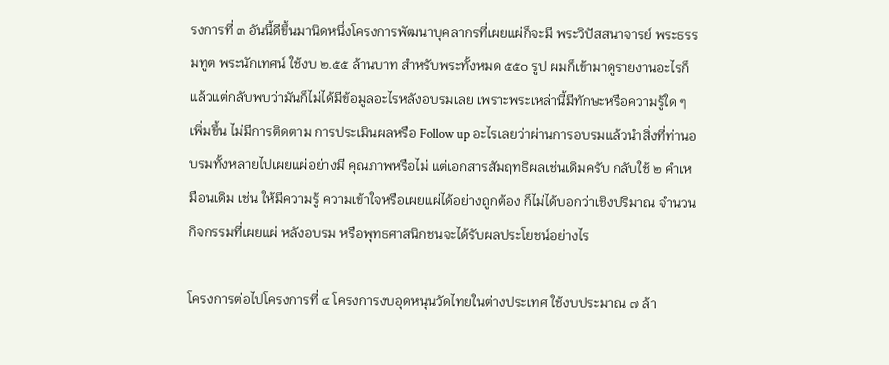รงการที่ ๓ อันนี้ดีขึ้นมานิดหนึ่งโครงการพัฒนาบุคลากรที่เผยแผ่ก็จะมี พระวิปัสสนาจารย์ พระธรรมทูต พระนักเทศน์ ใช้งบ ๒.๕๕ ล้านบาท สำหรับพระทั้งหมด ๕๕๐ รูป ผมก็เข้ามาดูรายงานอะไรก็แล้วแต่กลับพบว่ามันก็ไม่ได้มีข้อมูลอะไรหลังอบรมเลย เพราะพระเหล่านี้มีทักษะหรือความรู้ใด ๆ เพิ่มขึ้น ไม่มีการติดตาม การประเมินผลหรือ Follow up อะไรเลยว่าผ่านการอบรมแล้วนำสิ่งที่ท่านอบรมทั้งหลายไปเผยแผ่อย่างมี คุณภาพหรือไม่ แต่เอกสารสัมฤทธิผลเช่นเดิมครับ กลับใช้ ๒ คำเหมือนเดิม เช่น ให้มีความรู้ ความเข้าใจหรือเผยแผ่ได้อย่างถูกต้อง ก็ไม่ได้บอกว่าเชิงปริมาณ จำนวนกิจกรรมที่เผยแผ่ หลังอบรม หรือพุทธศาสนิกชนจะได้รับผลประโยชน์อย่างไร

โครงการต่อไปโครงการที่ ๔ โครงการงบอุดหนุนวัดไทยในต่างประเทศ ใช้งบประมาณ ๗ ล้า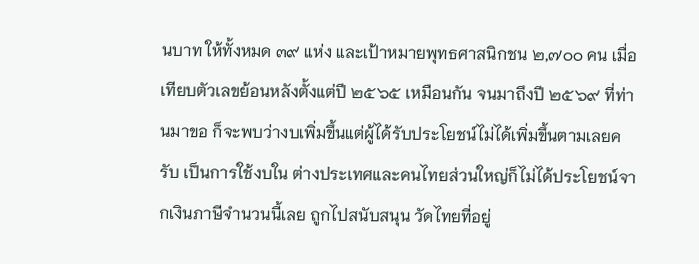นบาท ให้ทั้งหมด ๓๙ แห่ง และเป้าหมายพุทธศาสนิกชน ๒,๗๐๐ คน เมื่อเทียบตัวเลขย้อนหลังตั้งแต่ปี ๒๕๖๕ เหมือนกัน จนมาถึงปี ๒๕๖๙ ที่ท่านมาขอ ก็จะพบว่างบเพิ่มขึ้นแต่ผู้ได้รับประโยชน์ไม่ได้เพิ่มขึ้นตามเลยครับ เป็นการใช้งบใน ต่างประเทศและคนไทยส่วนใหญ่ก็ไม่ได้ประโยชน์จากเงินภาษีจำนวนนี้เลย ถูกไปสนับสนุน วัดไทยที่อยู่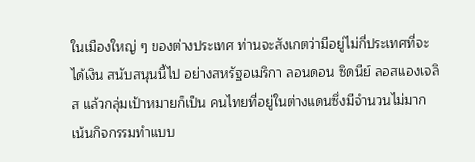ในเมืองใหญ่ ๆ ของต่างประเทศ ท่านจะสังเกตว่ามีอยู่ไม่กี่ประเทศที่จะได้เงิน สนับสนุนนี้ไป อย่างสหรัฐอเมริกา ลอนดอน ซิดนีย์ ลอสแองเจลิส แล้วกลุ่มเป้าหมายก็เป็น คนไทยที่อยู่ในต่างแดนซึ่งมีจำนวนไม่มาก เน้นกิจกรรมทำแบบ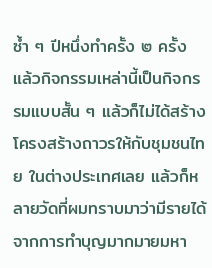ซ้ำ ๆ ปีหนึ่งทำครั้ง ๒ ครั้ง แล้วกิจกรรมเหล่านี้เป็นกิจกรรมแบบสั้น ๆ แล้วก็ไม่ได้สร้างโครงสร้างถาวรให้กับชุมชนไทย ในต่างประเทศเลย แล้วก็หลายวัดที่ผมทราบมาว่ามีรายได้จากการทำบุญมากมายมหา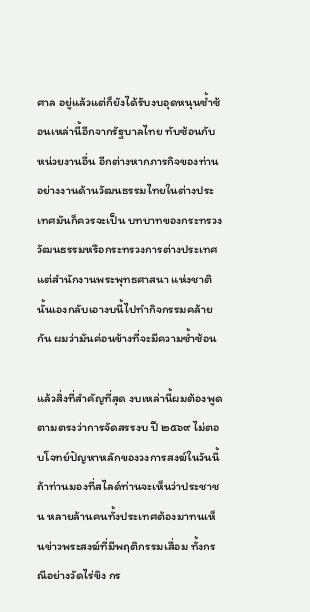ศาล อยู่แล้วแต่ก็ยังได้รับงบอุดหนุนซ้ำซ้อนเหล่านี้อีกจากรัฐบาลไทย ทับซ้อนกับหน่วยงานอื่น อีกต่างหากภารกิจของท่าน อย่างงานด้านวัฒนธรรมไทยในต่างประเทศมันก็ควรจะเป็น บทบาทของกระทรวงวัฒนธรรมหรือกระทรวงการต่างประเทศ แต่สำนักงานพระพุทธศาสนา แห่งชาตินั้นเองกลับเอางบนี้ไปทำกิจกรรมคล้ายกัน ผมว่ามันค่อนข้างที่จะมีความซ้ำซ้อน

แล้วสิ่งที่สำคัญที่สุด งบเหล่านี้ผมต้องพูดตามตรงว่าการจัดสรรงบ ปี ๒๕๖๙ ไม่ตอบโจทย์ปัญหาหลักของวงการสงฆ์ในวันนี้ ถ้าท่านมองที่สไลด์ท่านจะเห็นว่าประชาชน หลายล้านคนทั้งประเทศต้องมาทนเห็นข่าวพระสงฆ์ที่มีพฤติกรรมเสื่อม ทั้งกรณีอย่างวัดไร่ขิง กร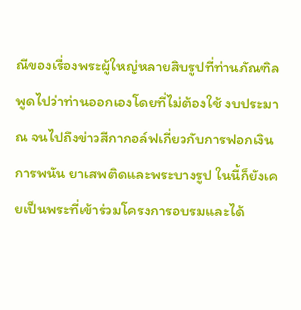ณีของเรื่องพระผู้ใหญ่หลายสิบรูปที่ท่านภัณฑิลพูดไปว่าท่านออกเองโดยที่ไม่ต้องใช้ งบประมาณ จนไปถึงข่าวสีกากอล์ฟเกี่ยวกับการฟอกเงิน การพนัน ยาเสพติดและพระบางรูป ในนี้ก็ยังเคยเป็นพระที่เข้าร่วมโครงการอบรมและได้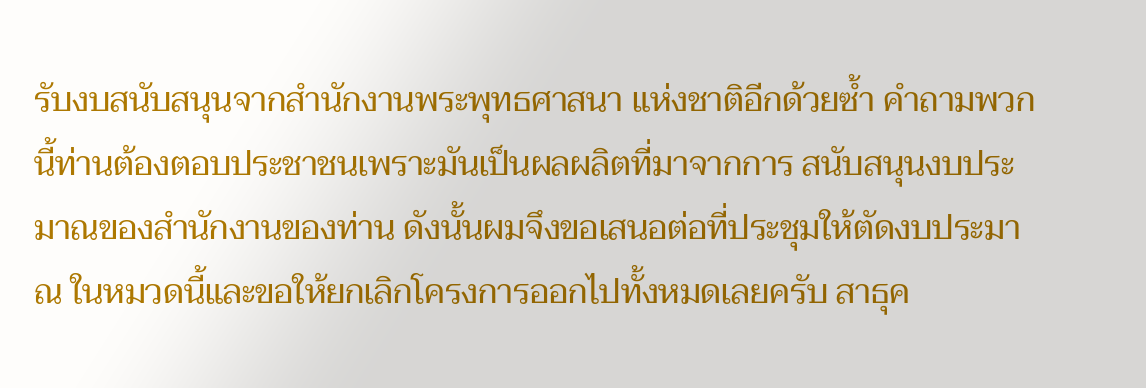รับงบสนับสนุนจากสำนักงานพระพุทธศาสนา แห่งชาติอีกด้วยซ้ำ คำถามพวกนี้ท่านต้องตอบประชาชนเพราะมันเป็นผลผลิตที่มาจากการ สนับสนุนงบประมาณของสำนักงานของท่าน ดังนั้นผมจึงขอเสนอต่อที่ประชุมให้ตัดงบประมาณ ในหมวดนี้และขอให้ยกเลิกโครงการออกไปทั้งหมดเลยครับ สาธุค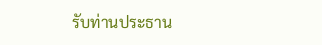รับท่านประธาน